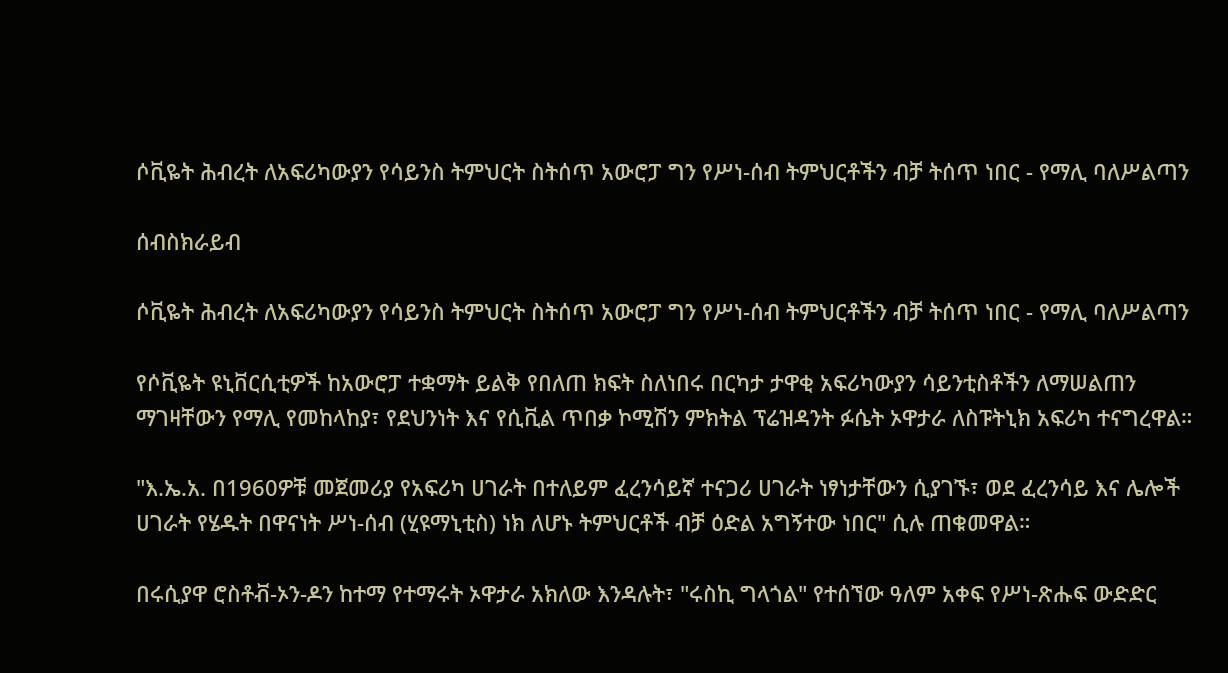ሶቪዬት ሕብረት ለአፍሪካውያን የሳይንስ ትምህርት ስትሰጥ አውሮፓ ግን የሥነ-ሰብ ትምህርቶችን ብቻ ትሰጥ ነበር - የማሊ ባለሥልጣን

ሰብስክራይብ

ሶቪዬት ሕብረት ለአፍሪካውያን የሳይንስ ትምህርት ስትሰጥ አውሮፓ ግን የሥነ-ሰብ ትምህርቶችን ብቻ ትሰጥ ነበር - የማሊ ባለሥልጣን

የሶቪዬት ዩኒቨርሲቲዎች ከአውሮፓ ተቋማት ይልቅ የበለጠ ክፍት ስለነበሩ በርካታ ታዋቂ አፍሪካውያን ሳይንቲስቶችን ለማሠልጠን ማገዛቸውን የማሊ የመከላከያ፣ የደህንነት እና የሲቪል ጥበቃ ኮሚሽን ምክትል ፕሬዝዳንት ፉሴት ኦዋታራ ለስፑትኒክ አፍሪካ ተናግረዋል።

"እ.ኤ.አ. በ1960ዎቹ መጀመሪያ የአፍሪካ ሀገራት በተለይም ፈረንሳይኛ ተናጋሪ ሀገራት ነፃነታቸውን ሲያገኙ፣ ወደ ፈረንሳይ እና ሌሎች ሀገራት የሄዱት በዋናነት ሥነ-ሰብ (ሂዩማኒቲስ) ነክ ለሆኑ ትምህርቶች ብቻ ዕድል አግኝተው ነበር" ሲሉ ጠቁመዋል።

በሩሲያዋ ሮስቶቭ-ኦን-ዶን ከተማ የተማሩት ኦዋታራ አክለው እንዳሉት፣ "ሩስኪ ግላጎል" የተሰኘው ዓለም አቀፍ የሥነ-ጽሑፍ ውድድር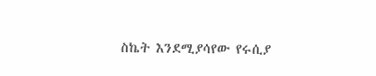ስኬት እንደሚያሳየው የሩሲያ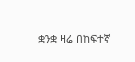ቋንቋ ዛሬ በከፍተኛ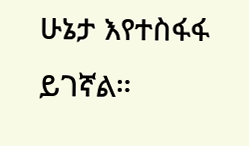ሁኔታ እየተስፋፋ ይገኛል።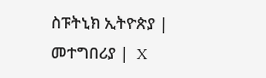ስፑትኒክ ኢትዮጵያ |  መተግበሪያ |  X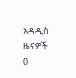አዳዲስ ዜናዎች
0